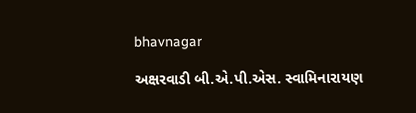bhavnagar

અક્ષરવાડી બી.એ.પી.એસ. સ્વામિનારાયણ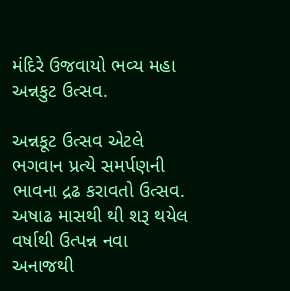મંદિરે ઉજવાયો ભવ્ય મહા અન્નકુટ ઉત્સવ.

અન્નકૂટ ઉત્સવ એટલે ભગવાન પ્રત્યે સમર્પણની ભાવના દ્રઢ કરાવતો ઉત્સવ. અષાઢ માસથી થી શરૂ થયેલ વર્ષાથી ઉત્પન્ન નવા અનાજથી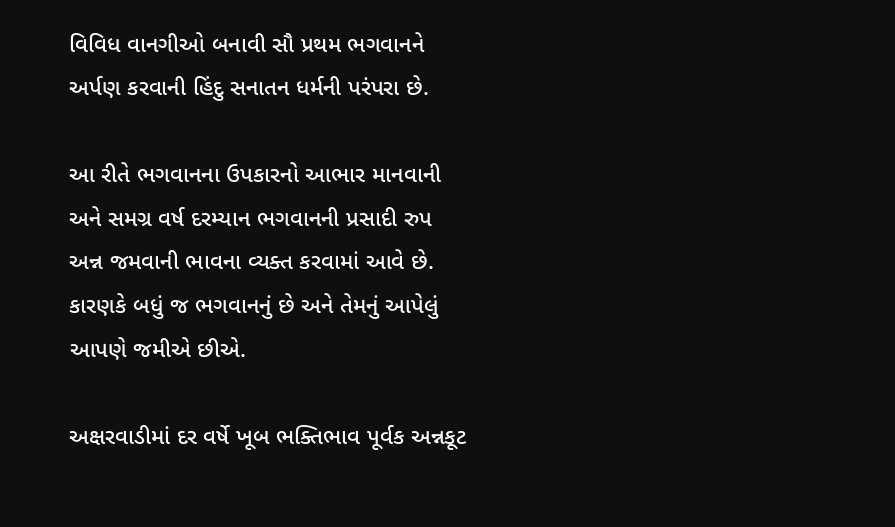વિવિધ વાનગીઓ બનાવી સૌ પ્રથમ ભગવાનને અર્પણ કરવાની હિંદુ સનાતન ધર્મની પરંપરા છે.

આ રીતે ભગવાનના ઉપકારનો આભાર માનવાની અને સમગ્ર વર્ષ દરમ્યાન ભગવાનની પ્રસાદી રુપ અન્ન જમવાની ભાવના વ્યક્ત કરવામાં આવે છે. કારણકે બધું જ ભગવાનનું છે અને તેમનું આપેલું આપણે જમીએ છીએ.

અક્ષરવાડીમાં દર વર્ષે ખૂબ ભક્તિભાવ પૂર્વક અન્નકૂટ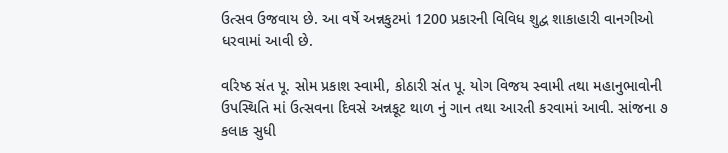ઉત્સવ ઉજવાય છે. આ વર્ષે અન્નકુટમાં 1200 પ્રકારની વિવિધ શુદ્વ શાકાહારી વાનગીઓ ધરવામાં આવી છે.

વરિષ્ઠ સંત પૂ. સોમ પ્રકાશ સ્વામી, કોઠારી સંત પૂ. યોગ વિજય સ્વામી તથા મહાનુભાવોની ઉપસ્થિતિ માં ઉત્સવના દિવસે અન્નકૂટ થાળ નું ગાન તથા આરતી કરવામાં આવી. સાંજના ૭ કલાક સુધી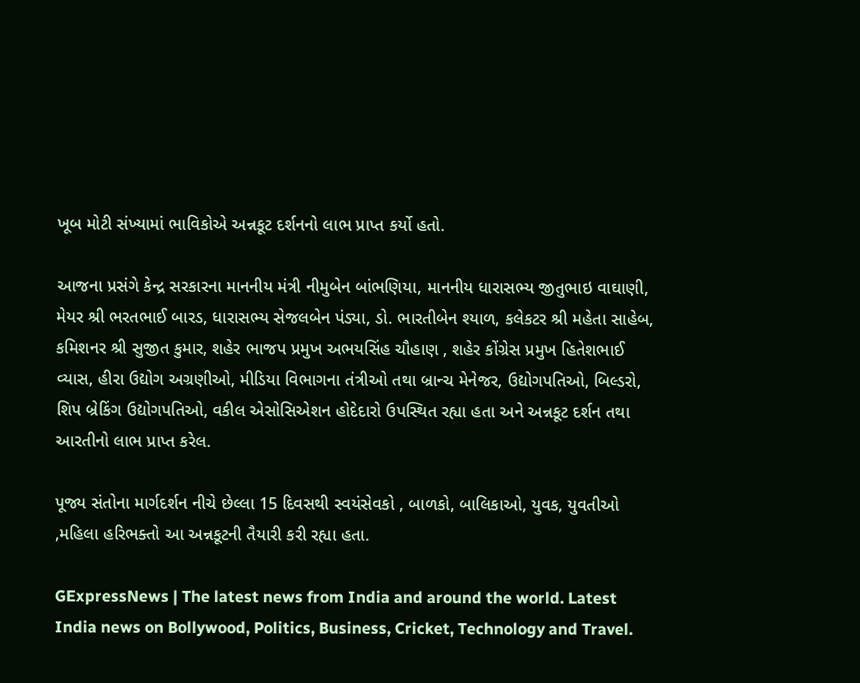ખૂબ મોટી સંખ્યામાં ભાવિકોએ અન્નકૂટ દર્શનનો લાભ પ્રાપ્ત કર્યો હતો.

આજના પ્રસંગે કેન્દ્ર સરકારના માનનીય મંત્રી નીમુબેન બાંભણિયા, માનનીય ધારાસભ્ય જીતુભાઇ વાઘાણી, મેયર શ્રી ભરતભાઈ બારડ, ધારાસભ્ય સેજલબેન પંડ્યા, ડો. ભારતીબેન શ્યાળ, કલેકટર શ્રી મહેતા સાહેબ, કમિશનર શ્રી સુજીત કુમાર, શહેર ભાજપ પ્રમુખ અભયસિંહ ચૌહાણ , શહેર કોંગ્રેસ પ્રમુખ હિતેશભાઈ વ્યાસ, હીરા ઉદ્યોગ અગ્રણીઓ, મીડિયા વિભાગના તંત્રીઓ તથા બ્રાન્ચ મેનેજર, ઉદ્યોગપતિઓ, બિલ્ડરો, શિપ બ્રેકિંગ ઉદ્યોગપતિઓ, વકીલ એસોસિએશન હોદેદારો ઉપસ્થિત રહ્યા હતા અને અન્નકૂટ દર્શન તથા આરતીનો લાભ પ્રાપ્ત કરેલ.

પૂજ્ય સંતોના માર્ગદર્શન નીચે છેલ્લા 15 દિવસથી સ્વયંસેવકો , બાળકો, બાલિકાઓ, યુવક, યુવતીઓ ,મહિલા હરિભક્તો આ અન્નકૂટની તૈયારી કરી રહ્યા હતા.

GExpressNews | The latest news from India and around the world. Latest India news on Bollywood, Politics, Business, Cricket, Technology and Travel.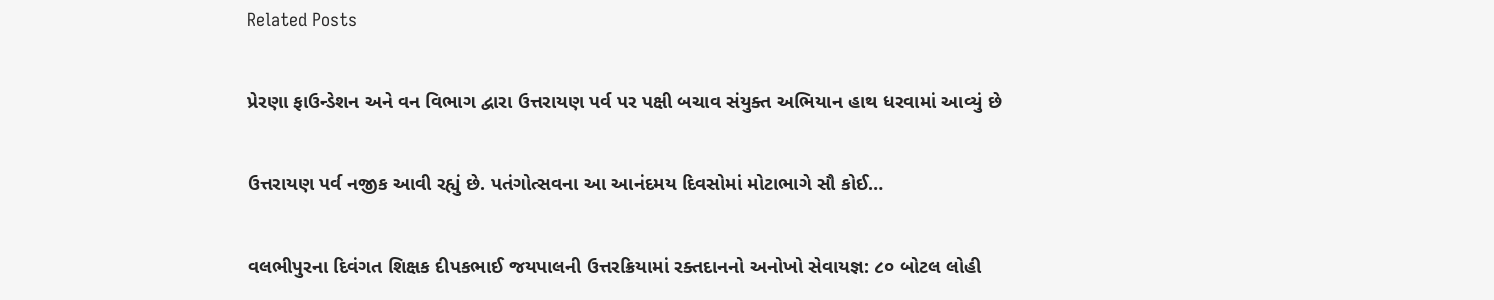Related Posts

પ્રેરણા ફાઉન્ડેશન અને વન વિભાગ દ્વારા ઉત્તરાયણ પર્વ પર પક્ષી બચાવ સંયુક્ત અભિયાન હાથ ધરવામાં આવ્યું છે

ઉત્તરાયણ પર્વ નજીક આવી રહ્યું છે. પતંગોત્સવના આ આનંદમય દિવસોમાં મોટાભાગે સૌ કોઈ…

વલભીપુરના દિવંગત શિક્ષક દીપકભાઈ જયપાલની ઉત્તરક્રિયામાં રક્તદાનનો અનોખો સેવાયજ્ઞ: ૮૦ બોટલ લોહી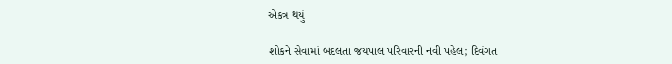એકત્ર થયું

શોકને સેવામાં બદલતા જયપાલ પરિવારની નવી પહેલ; દિવંગત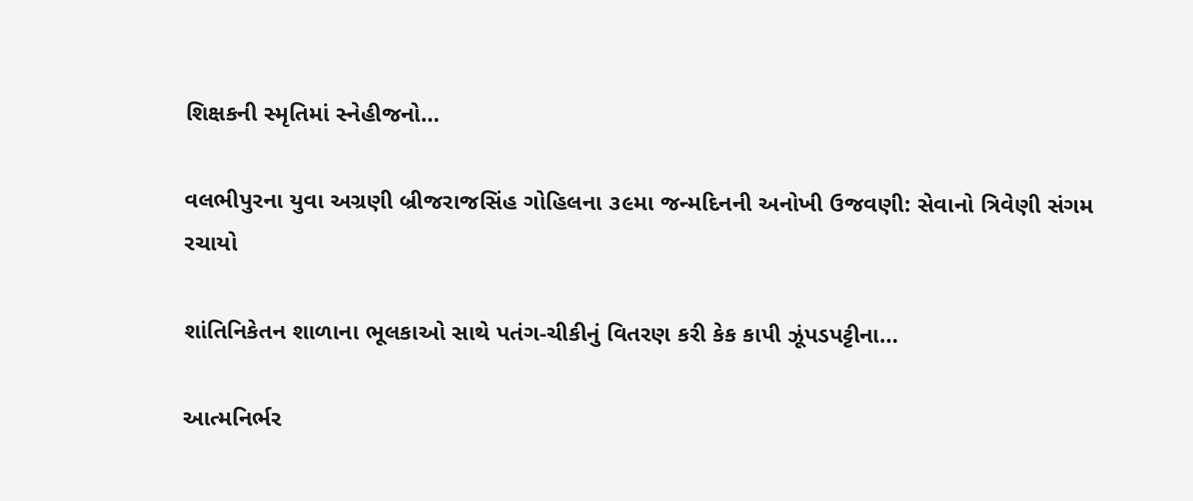શિક્ષકની સ્મૃતિમાં સ્નેહીજનો…

વલભીપુરના યુવા અગ્રણી બ્રીજરાજસિંહ ગોહિલના ૩૯મા જન્મદિનની અનોખી ઉજવણી: સેવાનો ત્રિવેણી સંગમ રચાયો

શાંતિનિકેતન શાળાના ભૂલકાઓ સાથે પતંગ-ચીકીનું વિતરણ કરી કેક કાપી ઝૂંપડપટ્ટીના…

આત્મનિર્ભર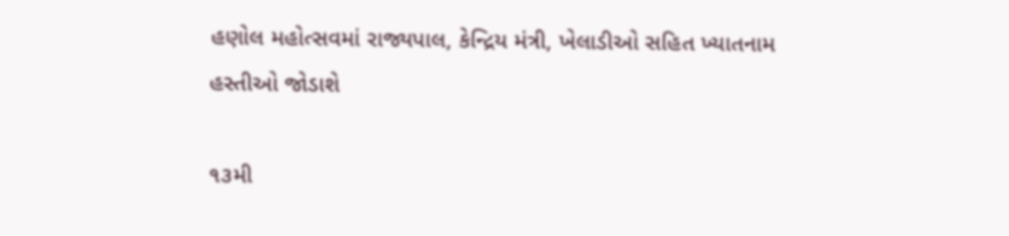હણોલ મહોત્સવમાં રાજ્યપાલ, કેન્દ્રિય મંત્રી, ખેલાડીઓ સહિત ખ્યાતનામ હસ્તીઓ જોડાશે

૧૩મી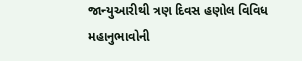જાન્યુઆરીથી ત્રણ દિવસ હણોલ વિવિધ મહાનુભાવોની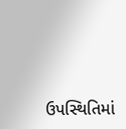ઉપસ્થિતિમાં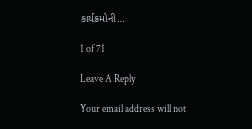કાર્યક્રમોની…

1 of 71

Leave A Reply

Your email address will not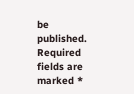be published. Required fields are marked *